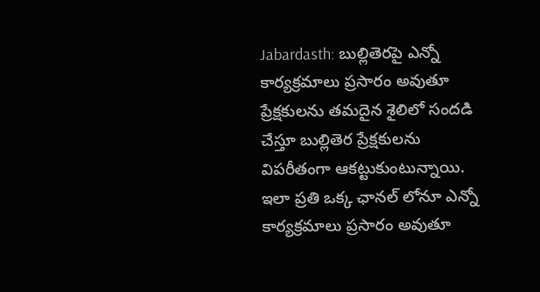Jabardasth: బుల్లితెరపై ఎన్నో కార్యక్రమాలు ప్రసారం అవుతూ ప్రేక్షకులను తమదైన శైలిలో సందడి చేస్తూ బుల్లితెర ప్రేక్షకులను విపరీతంగా ఆకట్టుకుంటున్నాయి. ఇలా ప్రతి ఒక్క ఛానల్ లోనూ ఎన్నో కార్యక్రమాలు ప్రసారం అవుతూ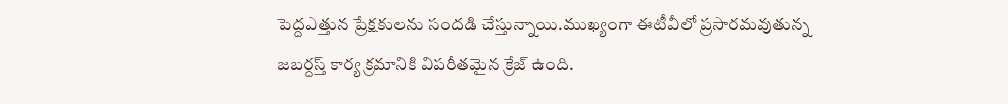పెద్దఎత్తున ప్రేక్షకులను సందడి చేస్తున్నాయి.ముఖ్యంగా ఈటీవీలో ప్రసారమవుతున్న జబర్దస్త్ కార్య క్రమానికి విపరీతమైన క్రేజ్ ఉంది.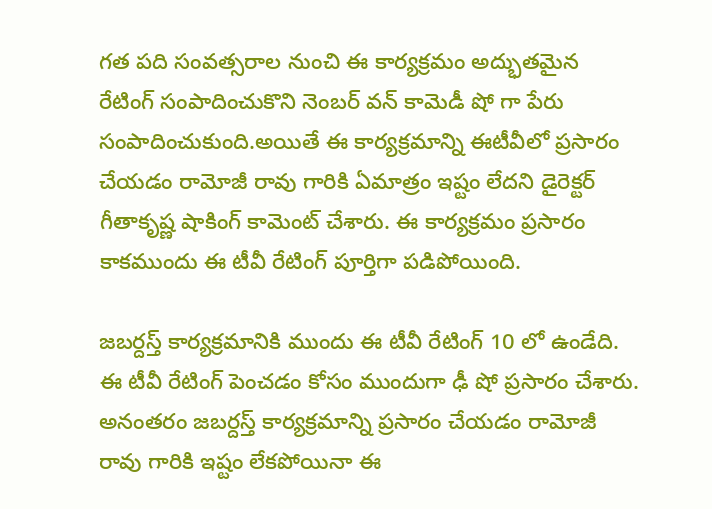గత పది సంవత్సరాల నుంచి ఈ కార్యక్రమం అద్భుతమైన రేటింగ్ సంపాదించుకొని నెంబర్ వన్ కామెడీ షో గా పేరు సంపాదించుకుంది.అయితే ఈ కార్యక్రమాన్ని ఈటీవీలో ప్రసారం చేయడం రామోజీ రావు గారికి ఏమాత్రం ఇష్టం లేదని డైరెక్టర్ గీతాకృష్ణ షాకింగ్ కామెంట్ చేశారు. ఈ కార్యక్రమం ప్రసారం కాకముందు ఈ టీవీ రేటింగ్ పూర్తిగా పడిపోయింది.

జబర్దస్త్ కార్యక్రమానికి ముందు ఈ టీవీ రేటింగ్ 10 లో ఉండేది. ఈ టీవీ రేటింగ్ పెంచడం కోసం ముందుగా ఢీ షో ప్రసారం చేశారు. అనంతరం జబర్దస్త్ కార్యక్రమాన్ని ప్రసారం చేయడం రామోజీ రావు గారికి ఇష్టం లేకపోయినా ఈ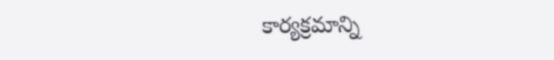కార్యక్రమాన్ని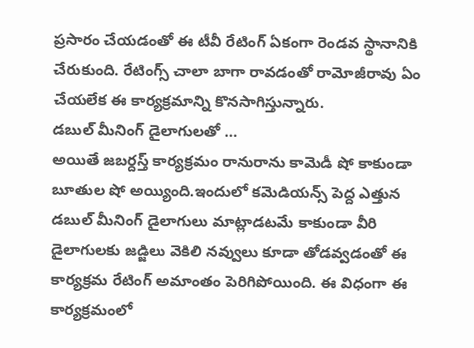ప్రసారం చేయడంతో ఈ టీవీ రేటింగ్ ఏకంగా రెండవ స్థానానికి చేరుకుంది. రేటింగ్స్ చాలా బాగా రావడంతో రామోజీరావు ఏం చేయలేక ఈ కార్యక్రమాన్ని కొనసాగిస్తున్నారు.
డబుల్ మీనింగ్ డైలాగులతో …
అయితే జబర్దస్త్ కార్యక్రమం రానురాను కామెడీ షో కాకుండా బూతుల షో అయ్యింది.ఇందులో కమెడియన్స్ పెద్ద ఎత్తున డబుల్ మీనింగ్ డైలాగులు మాట్లాడటమే కాకుండా వీరి డైలాగులకు జడ్జిలు వెకిలి నవ్వులు కూడా తోడవ్వడంతో ఈ కార్యక్రమ రేటింగ్ అమాంతం పెరిగిపోయింది. ఈ విధంగా ఈ కార్యక్రమంలో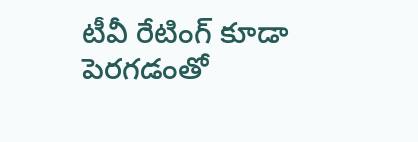టీవీ రేటింగ్ కూడా పెరగడంతో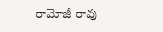రామోజీ రావు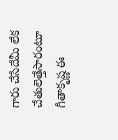గారు చేసేదేమీ లేక చేతులెత్తేసారంటూ గీతాకృష్ణ ఈ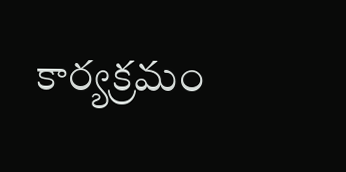కార్యక్రమం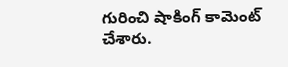గురించి షాకింగ్ కామెంట్ చేశారు.